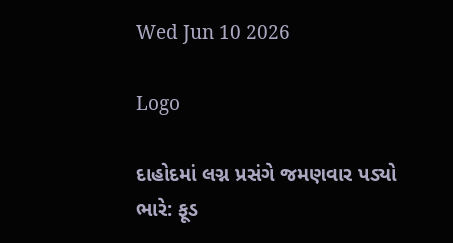Wed Jun 10 2026

Logo

દાહોદમાં લગ્ન પ્રસંગે જમણવાર પડ્યો ભારે: ફૂડ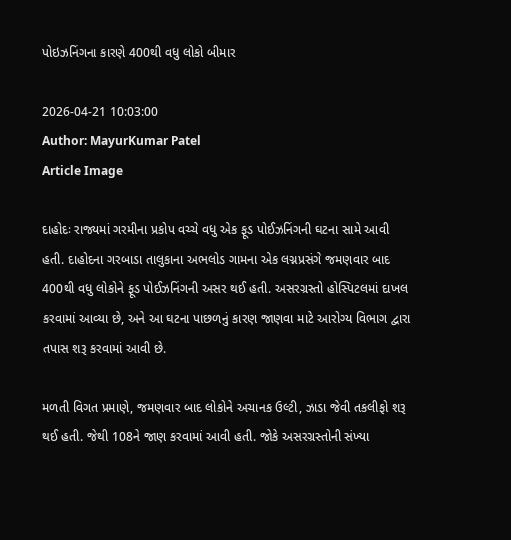પોઇઝનિંગના કારણે 400થી વધુ લોકો બીમાર

2026-04-21 10:03:00
Author: MayurKumar Patel
Article Image

દાહોદઃ રાજ્યમાં ગરમીના પ્રકોપ વચ્ચે વધુ એક ફૂડ પોઈઝનિંગની ઘટના સામે આવી હતી. દાહોદના ગરબાડા તાલુકાના અભલોડ ગામના એક લગ્નપ્રસંગે જમણવાર બાદ 400થી વધુ લોકોને ફૂડ પોઈઝનિંગની અસર થઈ હતી. અસરગ્રસ્તો હોસ્પિટલમાં દાખલ કરવામાં આવ્યા છે, અને આ ઘટના પાછળનું કારણ જાણવા માટે આરોગ્ય વિભાગ દ્વારા તપાસ શરૂ કરવામાં આવી છે.

મળતી વિગત પ્રમાણે, જમણવાર બાદ લોકોને અચાનક ઉલ્ટી, ઝાડા જેવી તકલીફો શરૂ થઈ હતી. જેથી 108ને જાણ કરવામાં આવી હતી. જોકે અસરગ્રસ્તોની સંખ્યા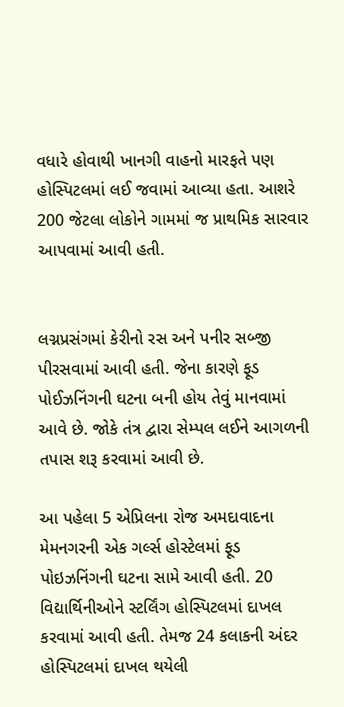વધારે હોવાથી ખાનગી વાહનો મારફતે પણ હોસ્પિટલમાં લઈ જવામાં આવ્યા હતા. આશરે 200 જેટલા લોકોને ગામમાં જ પ્રાથમિક સારવાર આપવામાં આવી હતી.


લગ્નપ્રસંગમાં કેરીનો રસ અને પનીર સબ્જી પીરસવામાં આવી હતી. જેના કારણે ફૂડ પોઈઝનિંગની ઘટના બની હોય તેવું માનવામાં આવે છે. જોકે તંત્ર દ્વારા સેમ્પલ લઈને આગળની તપાસ શરૂ કરવામાં આવી છે.

આ પહેલા 5 એપ્રિલના રોજ અમદાવાદના મેમનગરની એક ગર્લ્સ હોસ્ટેલમાં ફૂડ પોઇઝનિંગની ઘટના સામે આવી હતી. 20 વિદ્યાર્થિનીઓને સ્ટર્લિંગ હોસ્પિટલમાં દાખલ કરવામાં આવી હતી. તેમજ 24 કલાકની અંદર હોસ્પિટલમાં દાખલ થયેલી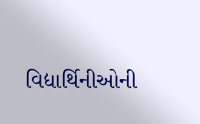વિદ્યાર્થિનીઓની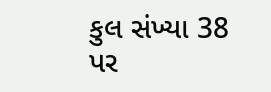કુલ સંખ્યા 38 પર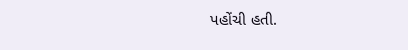પહોંચી હતી.